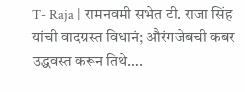T- Raja | रामनवमी सभेत टी. राजा सिंह यांची वादग्रस्त विधानं; औरंगजेबची कबर उद्धवस्त करून तिथे….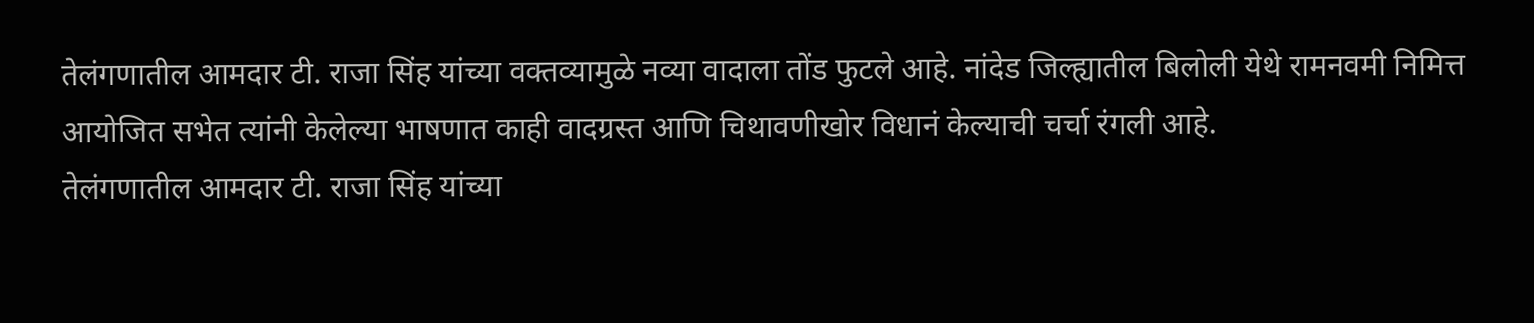तेलंगणातील आमदार टी. राजा सिंह यांच्या वक्तव्यामुळे नव्या वादाला तोंड फुटले आहे. नांदेड जिल्ह्यातील बिलोली येथे रामनवमी निमित्त आयोजित सभेत त्यांनी केलेल्या भाषणात काही वादग्रस्त आणि चिथावणीखोर विधानं केल्याची चर्चा रंगली आहे.
तेलंगणातील आमदार टी. राजा सिंह यांच्या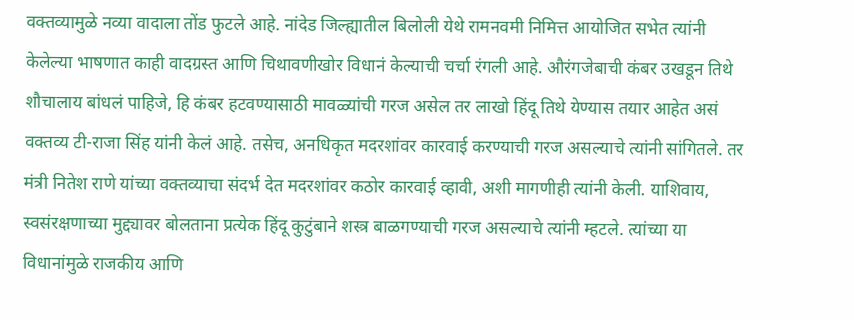वक्तव्यामुळे नव्या वादाला तोंड फुटले आहे. नांदेड जिल्ह्यातील बिलोली येथे रामनवमी निमित्त आयोजित सभेत त्यांनी केलेल्या भाषणात काही वादग्रस्त आणि चिथावणीखोर विधानं केल्याची चर्चा रंगली आहे. औरंगजेबाची कंबर उखडून तिथे शौचालाय बांधलं पाहिजे, हि कंबर हटवण्यासाठी मावळ्यांची गरज असेल तर लाखो हिंदू तिथे येण्यास तयार आहेत असं वक्तव्य टी-राजा सिंह यांनी केलं आहे. तसेच, अनधिकृत मदरशांवर कारवाई करण्याची गरज असल्याचे त्यांनी सांगितले. तर मंत्री नितेश राणे यांच्या वक्तव्याचा संदर्भ देत मदरशांवर कठोर कारवाई व्हावी, अशी मागणीही त्यांनी केली. याशिवाय, स्वसंरक्षणाच्या मुद्द्यावर बोलताना प्रत्येक हिंदू कुटुंबाने शस्त्र बाळगण्याची गरज असल्याचे त्यांनी म्हटले. त्यांच्या या विधानांमुळे राजकीय आणि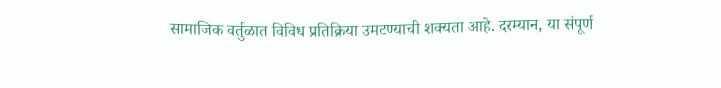सामाजिक वर्तुळात विविध प्रतिक्रिया उमटण्याची शक्यता आहे. दरम्यान, या संपूर्ण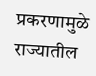प्रकरणामुळे राज्यातील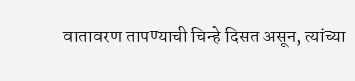वातावरण तापण्याची चिन्हे दिसत असून, त्यांच्या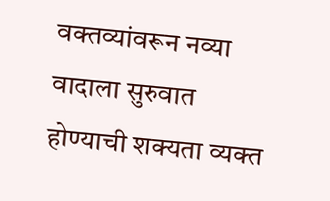वक्तव्यांवरून नव्या वादाला सुरुवात होण्याची शक्यता व्यक्त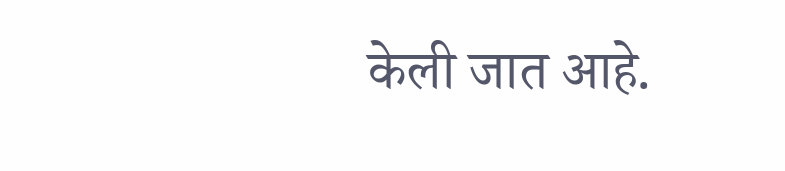केली जात आहे.